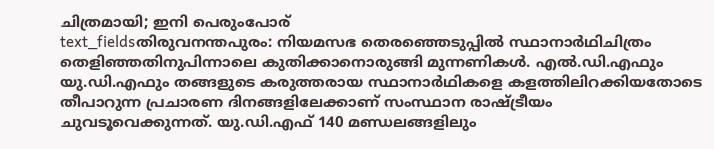ചിത്രമായി; ഇനി പെരുംപോര്
text_fieldsതിരുവനന്തപുരം: നിയമസഭ തെരഞ്ഞെടുപ്പിൽ സ്ഥാനാർഥിചിത്രം തെളിഞ്ഞതിനുപിന്നാലെ കുതിക്കാനൊരുങ്ങി മുന്നണികൾ. എൽ.ഡി.എഫും യു.ഡി.എഫും തങ്ങളുടെ കരുത്തരായ സ്ഥാനാർഥികളെ കളത്തിലിറക്കിയതോടെ തീപാറുന്ന പ്രചാരണ ദിനങ്ങളിലേക്കാണ് സംസ്ഥാന രാഷ്ട്രീയം ചുവടൂവെക്കുന്നത്. യു.ഡി.എഫ് 140 മണ്ഡലങ്ങളിലും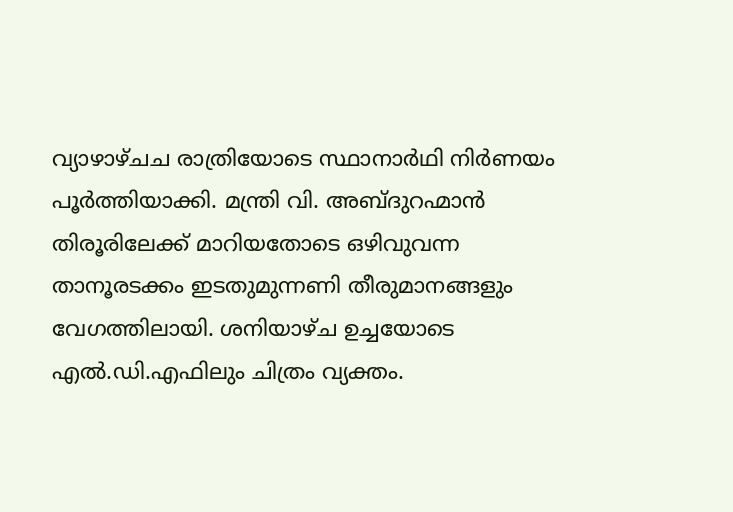വ്യാഴാഴ്ചച രാത്രിയോടെ സ്ഥാനാർഥി നിർണയം പൂർത്തിയാക്കി. മന്ത്രി വി. അബ്ദുറഹ്മാൻ തിരൂരിലേക്ക് മാറിയതോടെ ഒഴിവുവന്ന താനൂരടക്കം ഇടതുമുന്നണി തീരുമാനങ്ങളും വേഗത്തിലായി. ശനിയാഴ്ച ഉച്ചയോടെ എൽ.ഡി.എഫിലും ചിത്രം വ്യക്തം.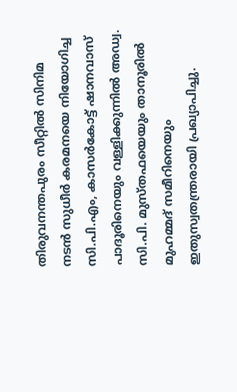തിരുവനന്തപുരം സീറ്റിൽ സിനിമ നടൻ സുധീർ കരമനയെ നിയോഗിച്ച സി.പി.എം, കാസർകോട്ട് ഷാനവാസ് പാദൂരിനെയും വള്ളിക്കുന്നിൽ അഡ്വ. സി.പി. മുസ്തഫയെയും താനൂരിൽ മുഹമ്മദ് സമീറിനെയും ഇതുസ്വതന്ത്രരായി പ്രഖ്യാപിച്ചു.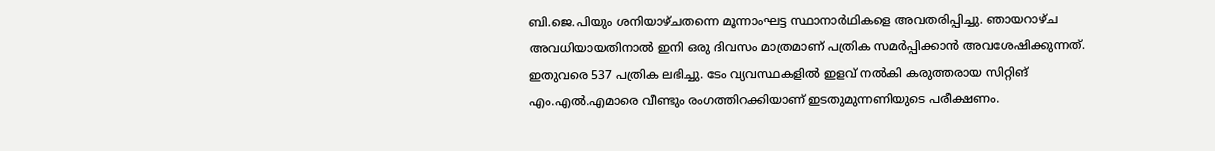ബി.ജെ.പിയും ശനിയാഴ്ചതന്നെ മൂന്നാംഘട്ട സ്ഥാനാർഥികളെ അവതരിപ്പിച്ചു. ഞായറാഴ്ച അവധിയായതിനാൽ ഇനി ഒരു ദിവസം മാത്രമാണ് പത്രിക സമർപ്പിക്കാൻ അവശേഷിക്കുന്നത്. ഇതുവരെ 537 പത്രിക ലഭിച്ചു. ടേം വ്യവസ്ഥകളിൽ ഇളവ് നൽകി കരുത്തരായ സിറ്റിങ് എം.എൽ.എമാരെ വീണ്ടും രംഗത്തിറക്കിയാണ് ഇടതുമുന്നണിയുടെ പരീക്ഷണം.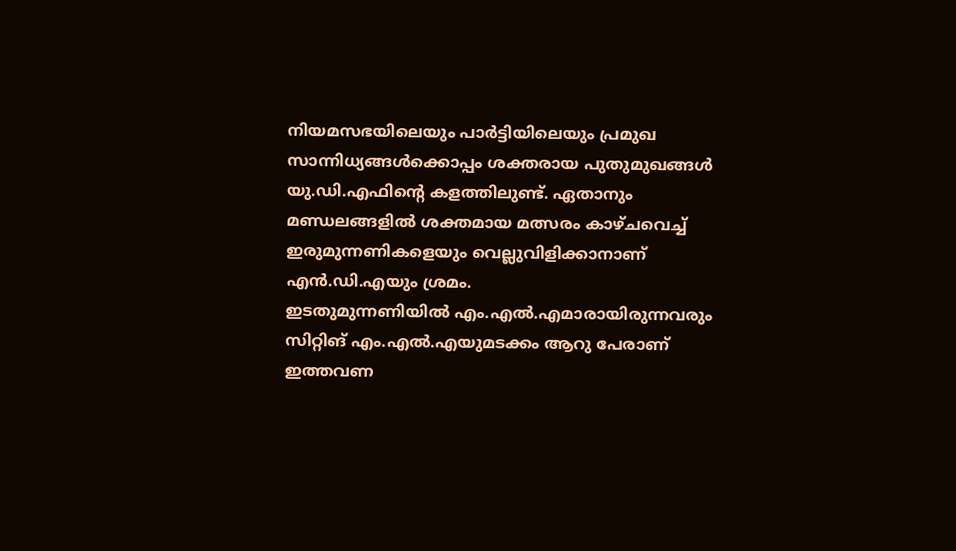നിയമസഭയിലെയും പാർട്ടിയിലെയും പ്രമുഖ സാന്നിധ്യങ്ങൾക്കൊപ്പം ശക്തരായ പുതുമുഖങ്ങൾ യു.ഡി.എഫിന്റെ കളത്തിലുണ്ട്. ഏതാനും മണ്ഡലങ്ങളിൽ ശക്തമായ മത്സരം കാഴ്ചവെച്ച് ഇരുമുന്നണികളെയും വെല്ലുവിളിക്കാനാണ് എൻ.ഡി.എയും ശ്രമം.
ഇടതുമുന്നണിയിൽ എം.എൽ.എമാരായിരുന്നവരും സിറ്റിങ് എം.എൽ.എയുമടക്കം ആറു പേരാണ് ഇത്തവണ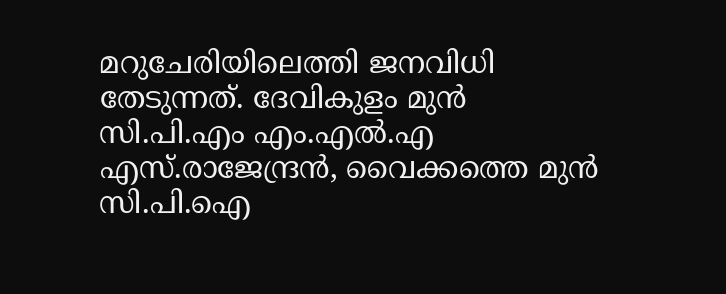മറുചേരിയിലെത്തി ജനവിധി തേടുന്നത്. ദേവികുളം മുൻ സി.പി.എം എം.എൽ.എ എസ്.രാജേന്ദ്രൻ, വൈക്കത്തെ മുൻ സി.പി.ഐ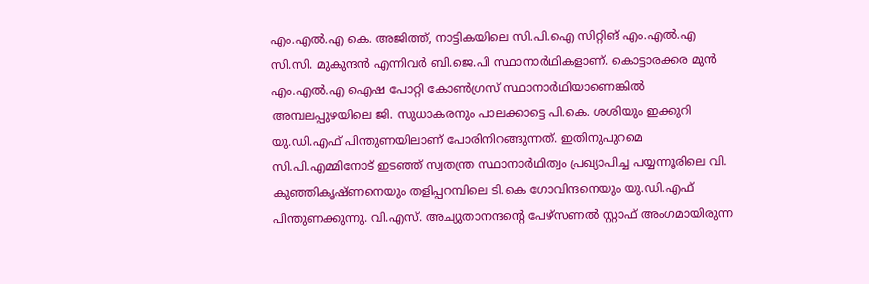എം.എൽ.എ കെ. അജിത്ത്, നാട്ടികയിലെ സി.പി.ഐ സിറ്റിങ് എം.എൽ.എ സി.സി. മുകുന്ദൻ എന്നിവർ ബി.ജെ.പി സ്ഥാനാർഥികളാണ്. കൊട്ടാരക്കര മുൻ എം.എൽ.എ ഐഷ പോറ്റി കോൺഗ്രസ് സ്ഥാനാർഥിയാണെങ്കിൽ അമ്പലപ്പുഴയിലെ ജി. സുധാകരനും പാലക്കാട്ടെ പി.കെ. ശശിയും ഇക്കുറി യു.ഡി.എഫ് പിന്തുണയിലാണ് പോരിനിറങ്ങുന്നത്. ഇതിനുപുറമെ സി.പി.എമ്മിനോട് ഇടഞ്ഞ് സ്വതന്ത്ര സ്ഥാനാർഥിത്വം പ്രഖ്യാപിച്ച പയ്യന്നൂരിലെ വി. കുഞ്ഞികൃഷ്ണനെയും തളിപ്പറമ്പിലെ ടി.കെ ഗോവിന്ദനെയും യു.ഡി.എഫ് പിന്തുണക്കുന്നു. വി.എസ്. അച്യുതാനന്ദന്റെ പേഴ്സണൽ സ്റ്റാഫ് അംഗമായിരുന്ന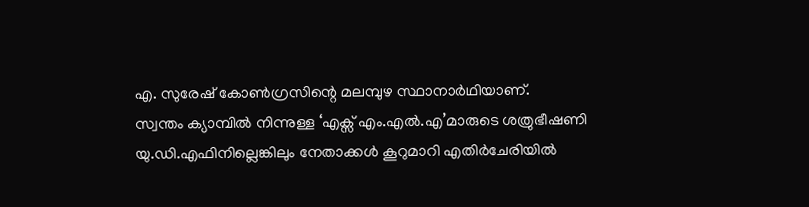എ. സുരേഷ് കോൺഗ്രസിന്റെ മലമ്പുഴ സ്ഥാനാർഥിയാണ്.
സ്വന്തം ക്യാമ്പിൽ നിന്നുള്ള ‘എക്സ് എം.എൽ.എ’മാരുടെ ശത്രുഭീഷണി യു.ഡി.എഫിനില്ലെങ്കിലും നേതാക്കൾ കൂറുമാറി എതിർചേരിയിൽ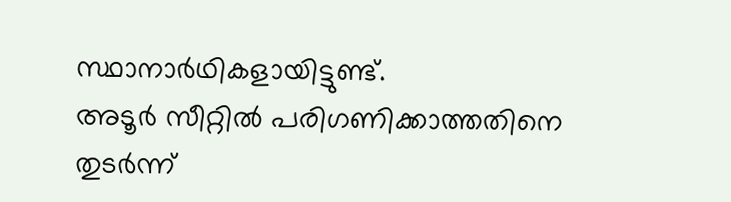സ്ഥാനാർഥികളായിട്ടുണ്ട്.
അടൂർ സീറ്റിൽ പരിഗണിക്കാത്തതിനെ തുടർന്ന്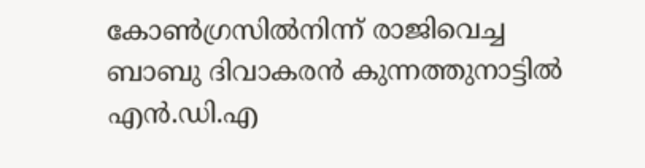കോൺഗ്രസിൽനിന്ന് രാജിവെച്ച ബാബു ദിവാകരൻ കുന്നത്തുനാട്ടിൽ എൻ.ഡി.എ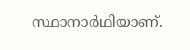സ്ഥാനാർഥിയാണ്.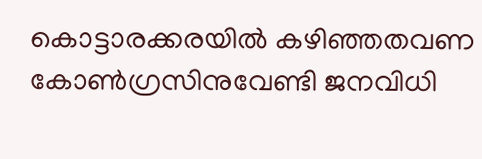കൊട്ടാരക്കരയിൽ കഴിഞ്ഞതവണ കോൺഗ്രസിനുവേണ്ടി ജനവിധി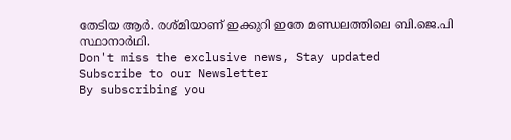തേടിയ ആർ. രശ്മിയാണ് ഇക്കുറി ഇതേ മണ്ഡലത്തിലെ ബി.ജെ.പി സ്ഥാനാർഥി.
Don't miss the exclusive news, Stay updated
Subscribe to our Newsletter
By subscribing you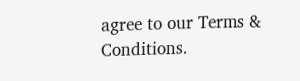agree to our Terms & Conditions.